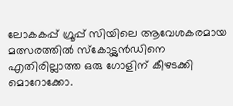ലോകകപ്പ് ഗ്രൂപ്പ് സിയിലെ ആവേശകരമായ മത്സരത്തിൽ സ്കോട്ട്ലൻഡിനെ എതിരില്ലാത്ത ഒരു ഗോളിന് കീഴടക്കി മൊറോക്കോ.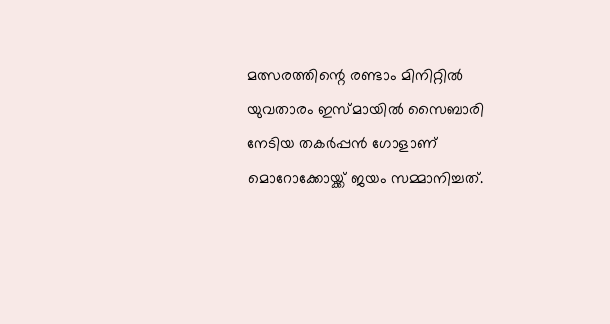മത്സരത്തിന്റെ രണ്ടാം മിനിറ്റിൽ യുവതാരം ഇസ്മായിൽ സൈബാരി നേടിയ തകർപ്പൻ ഗോളാണ് മൊറോക്കോയ്ക്ക് ജയം സമ്മാനിച്ചത്.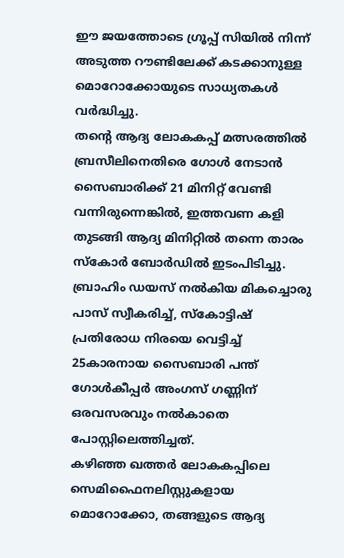ഈ ജയത്തോടെ ഗ്രൂപ്പ് സിയിൽ നിന്ന് അടുത്ത റൗണ്ടിലേക്ക് കടക്കാനുള്ള മൊറോക്കോയുടെ സാധ്യതകൾ വർദ്ധിച്ചു.
തന്റെ ആദ്യ ലോകകപ്പ് മത്സരത്തിൽ ബ്രസീലിനെതിരെ ഗോൾ നേടാൻ സൈബാരിക്ക് 21 മിനിറ്റ് വേണ്ടി വന്നിരുന്നെങ്കിൽ, ഇത്തവണ കളി തുടങ്ങി ആദ്യ മിനിറ്റിൽ തന്നെ താരം സ്കോർ ബോർഡിൽ ഇടംപിടിച്ചു.
ബ്രാഹിം ഡയസ് നൽകിയ മികച്ചൊരു പാസ് സ്വീകരിച്ച്, സ്കോട്ടിഷ് പ്രതിരോധ നിരയെ വെട്ടിച്ച് 25കാരനായ സൈബാരി പന്ത് ഗോൾകീപ്പർ അംഗസ് ഗണ്ണിന് ഒരവസരവും നൽകാതെ പോസ്റ്റിലെത്തിച്ചത്.
കഴിഞ്ഞ ഖത്തർ ലോകകപ്പിലെ സെമിഫൈനലിസ്റ്റുകളായ മൊറോക്കോ, തങ്ങളുടെ ആദ്യ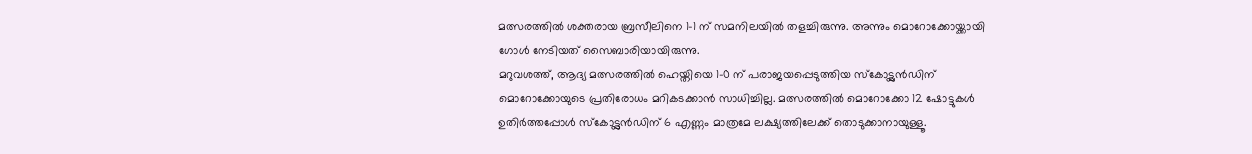മത്സരത്തിൽ ശക്തരായ ബ്രസീലിനെ 1-1 ന് സമനിലയിൽ തളച്ചിരുന്നു. അന്നും മൊറോക്കോയ്ക്കായി ഗോൾ നേടിയത് സൈബാരിയായിരുന്നു.
മറുവശത്ത്, ആദ്യ മത്സരത്തിൽ ഹെയ്തിയെ 1-0 ന് പരാജയപ്പെടുത്തിയ സ്കോട്ട്ലൻഡിന് മൊറോക്കോയുടെ പ്രതിരോധം മറികടക്കാൻ സാധിച്ചില്ല. മത്സരത്തിൽ മൊറോക്കോ 12 ഷോട്ടുകൾ ഉതിർത്തപ്പോൾ സ്കോട്ട്ലൻഡിന് 6 എണ്ണം മാത്രമേ ലക്ഷ്യത്തിലേക്ക് തൊടുക്കാനായുള്ളൂ.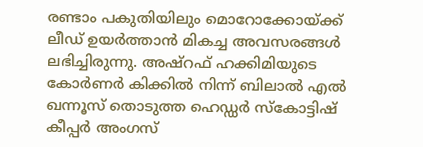രണ്ടാം പകുതിയിലും മൊറോക്കോയ്ക്ക് ലീഡ് ഉയർത്താൻ മികച്ച അവസരങ്ങൾ ലഭിച്ചിരുന്നു. അഷ്റഫ് ഹക്കിമിയുടെ കോർണർ കിക്കിൽ നിന്ന് ബിലാൽ എൽ ഖന്നൂസ് തൊടുത്ത ഹെഡ്ഡർ സ്കോട്ടിഷ് കീപ്പർ അംഗസ്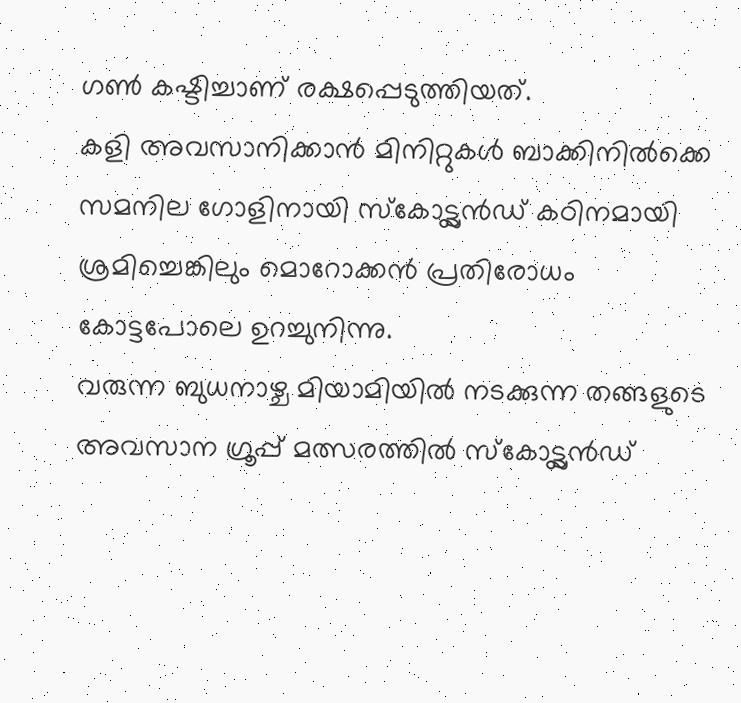ഗൺ കഷ്ടിച്ചാണ് രക്ഷപ്പെടുത്തിയത്.
കളി അവസാനിക്കാൻ മിനിറ്റുകൾ ബാക്കിനിൽക്കെ സമനില ഗോളിനായി സ്കോട്ട്ലൻഡ് കഠിനമായി ശ്രമിച്ചെങ്കിലും മൊറോക്കൻ പ്രതിരോധം കോട്ടപോലെ ഉറച്ചുനിന്നു.
വരുന്ന ബുധനാഴ്ച മിയാമിയിൽ നടക്കുന്ന തങ്ങളുടെ അവസാന ഗ്രൂപ്പ് മത്സരത്തിൽ സ്കോട്ട്ലൻഡ്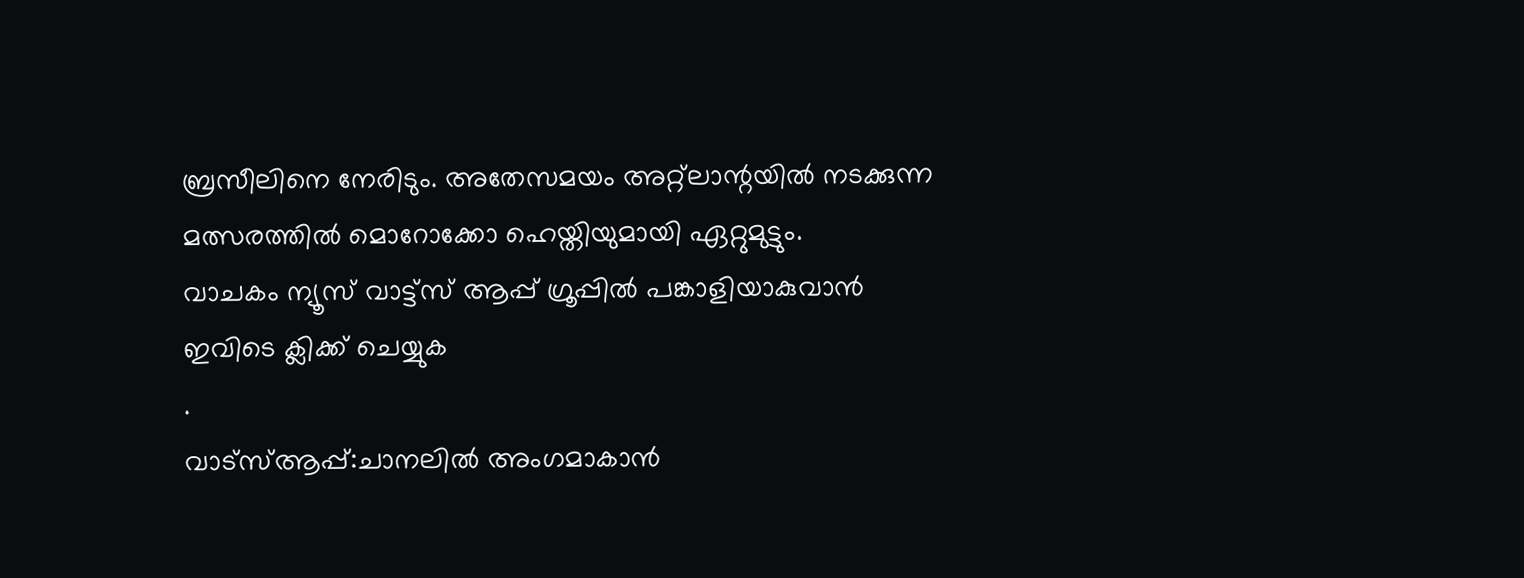ബ്രസീലിനെ നേരിടും. അതേസമയം അറ്റ്ലാന്റയിൽ നടക്കുന്ന മത്സരത്തിൽ മൊറോക്കോ ഹെയ്തിയുമായി ഏറ്റുമുട്ടും.
വാചകം ന്യൂസ് വാട്ട്സ് ആപ്പ് ഗ്രൂപ്പിൽ പങ്കാളിയാകുവാൻ
ഇവിടെ ക്ലിക്ക് ചെയ്യുക
.
വാട്സ്ആപ്പ്:ചാനലിൽ അംഗമാകാൻ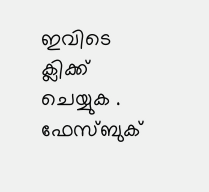ഇവിടെ ക്ലിക്ക് ചെയ്യുക .
ഫേസ്ബുക്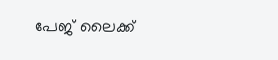പേജ് ലൈക്ക്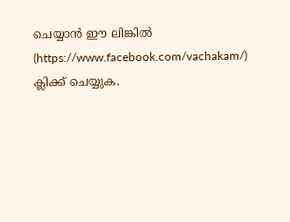ചെയ്യാൻ ഈ ലിങ്കിൽ (https://www.facebook.com/vachakam/) ക്ലിക്ക് ചെയ്യുക.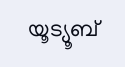യൂട്യൂബ്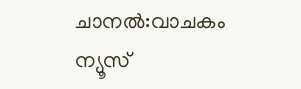ചാനൽ:വാചകം ന്യൂസ്